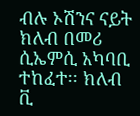ብሉ ኦሽንና ናይት ክለብ በመሪ ሲኤምሲ አካባቢ ተከፈተ፡፡ ክለብ ቪ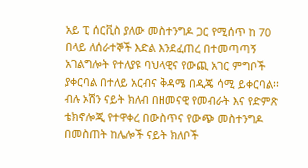አይ ፒ ሰርቪስ ያለው መስተንግዶ ጋር የሚሰጥ ከ 70 በላይ ለሰራተኞች እድል እንደፈጠረ በተመጣጣኝ አገልግሎት የተለያዩ ባህላዊና የውጪ አገር ምግቦች ያቀርባል በተለይ አርብና ቅዳሜ በዲጄ ሳሚ ይቀርባል፡፡ ብሉ ኦሽን ናይት ክለብ በዘመናዊ የመብራት እና የድምጽ ቴክኖሎጂ የተዋቀረ በውስጥና የውጭ መስተንግዶ በመስጠት ከሌሎች ናይት ክለቦች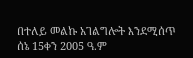በተለይ መልኩ አገልግሎት እንደሚሰጥ ሰኔ 15ቀን 2005 ዓ.ም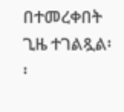በተመረቀበት ጊዜ ተገልጿል፡፡